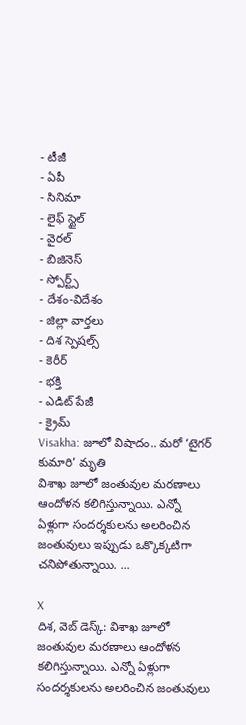- టీజీ
- ఏపీ
- సినిమా
- లైఫ్ స్టైల్
- వైరల్
- బిజినెస్
- స్పోర్ట్స్
- దేశం-విదేశం
- జిల్లా వార్తలు
- దిశ స్పెషల్స్
- కెరీర్
- భక్తి
- ఎడిట్ పేజీ
- క్రైమ్
Visakha: జూలో విషాదం.. మరో ‘టైగర్ కుమారి’ మృతి
విశాఖ జూలో జంతువుల మరణాలు ఆందోళన కలిగిస్తున్నాయి. ఎన్నో ఏళ్లుగా సందర్శకులను అలరించిన జంతువులు ఇప్పుడు ఒక్కొక్కటిగా చనిపోతున్నాయి. ...

X
దిశ, వెబ్ డెస్క్: విశాఖ జూలో జంతువుల మరణాలు ఆందోళన కలిగిస్తున్నాయి. ఎన్నో ఏళ్లుగా సందర్శకులను అలరించిన జంతువులు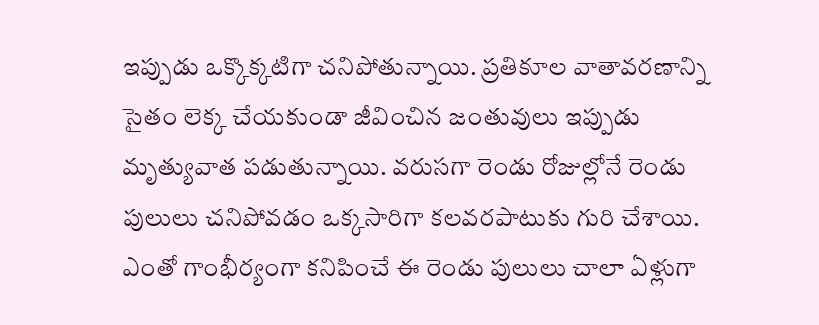ఇప్పుడు ఒక్కొక్కటిగా చనిపోతున్నాయి. ప్రతికూల వాతావరణాన్ని సైతం లెక్క చేయకుండా జీవించిన జంతువులు ఇప్పుడు మృత్యువాత పడుతున్నాయి. వరుసగా రెండు రోజుల్లోనే రెండు పులులు చనిపోవడం ఒక్కసారిగా కలవరపాటుకు గురి చేశాయి. ఎంతో గాంభీర్యంగా కనిపించే ఈ రెండు పులులు చాలా ఏళ్లుగా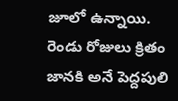జూలో ఉన్నాయి. రెండు రోజులు క్రితం జానకి అనే పెద్దపులి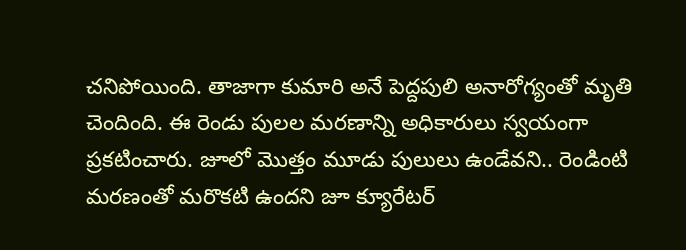చనిపోయింది. తాజాగా కుమారి అనే పెద్దపులి అనారోగ్యంతో మృతి చెందింది. ఈ రెండు పులల మరణాన్ని అధికారులు స్వయంగా ప్రకటించారు. జూలో మొత్తం మూడు పులులు ఉండేవని.. రెండింటి మరణంతో మరొకటి ఉందని జూ క్యూరేటర్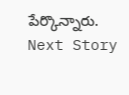పేర్కొన్నారు.
Next Story